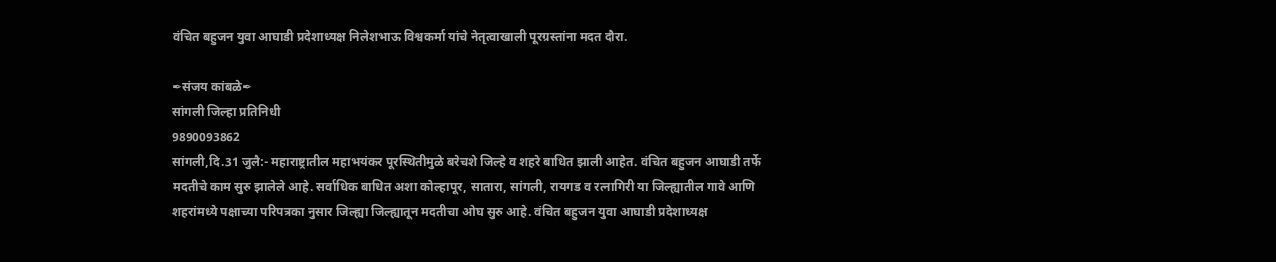वंचित बहुजन युवा आघाडी प्रदेशाध्यक्ष निलेशभाऊ विश्वकर्मा यांचे नेतृत्वाखाली पूरग्रस्तांना मदत दौरा.

✒संजय कांबळे✒
सांगली जिल्हा प्रतिनिधी
9890093862
सांगली,दि.31 जुलै:- महाराष्ट्रातील महाभयंकर पूरस्थितीमुळे बरेचशे जिल्हे व शहरे बाधित झाली आहेत. वंचित बहुजन आघाडी तर्फे मदतीचे काम सुरु झालेले आहे. सर्वाधिक बाधित अशा कोल्हापूर, सातारा, सांगली, रायगड व रत्नागिरी या जिल्ह्यातील गावे आणि शहरांमध्ये पक्षाच्या परिपत्रका नुसार जिल्ह्या जिल्ह्यातून मदतीचा ओघ सुरु आहे. वंचित बहुजन युवा आघाडी प्रदेशाध्यक्ष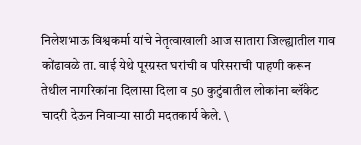निलेशभाऊ विश्वकर्मा यांचे नेतृत्वाखाली आज सातारा जिल्ह्यातील गाव कोंढावळे ता. वाई येथे पूरग्रस्त घरांची व परिसराची पाहणी करून तेथील नागरिकांना दिलासा दिला व 50 कुटुंबातील लोकांना ब्लॅंकेट चादरी देऊन निवाऱ्या साठी मदतकार्य केले. \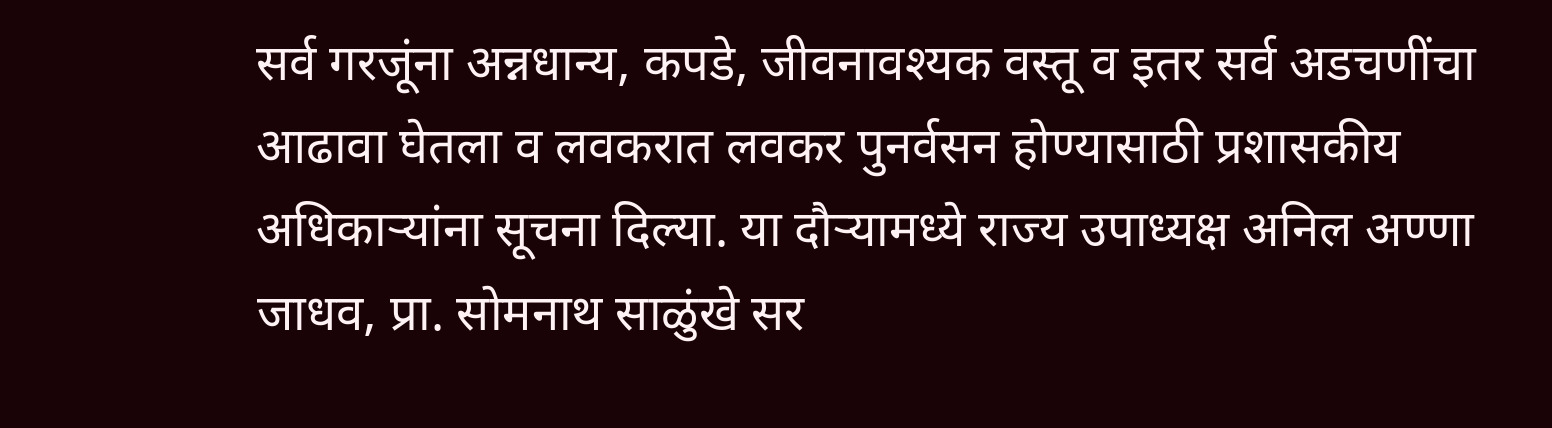सर्व गरजूंना अन्नधान्य, कपडे, जीवनावश्यक वस्तू व इतर सर्व अडचणींचा आढावा घेतला व लवकरात लवकर पुनर्वसन होण्यासाठी प्रशासकीय अधिकाऱ्यांना सूचना दिल्या. या दौऱ्यामध्ये राज्य उपाध्यक्ष अनिल अण्णा जाधव, प्रा. सोमनाथ साळुंखे सर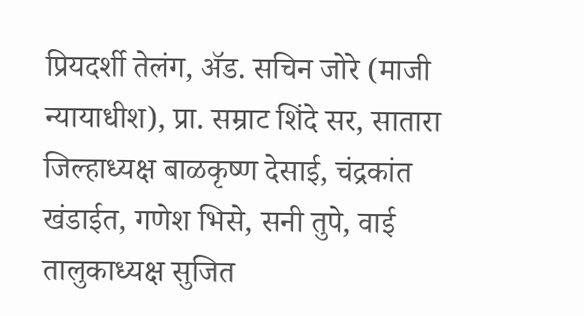प्रियदर्शी तेलंग, ॲड. सचिन जोरे (माजी न्यायाधीश), प्रा. सम्राट शिंदे सर, सातारा जिल्हाध्यक्ष बाळकृष्ण देसाई, चंद्रकांत खंडाईत, गणेश भिसे, सनी तुपे, वाई तालुकाध्यक्ष सुजित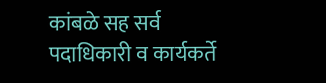कांबळे सह सर्व पदाधिकारी व कार्यकर्ते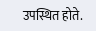उपस्थित होते.